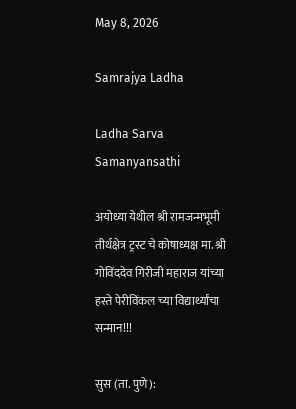May 8, 2026

Samrajya Ladha

Ladha Sarva Samanyansathi

अयोध्या येथील श्री रामजन्मभूमी तीर्थक्षेत्र ट्रस्ट चे कोषाध्यक्ष मा. श्री गोविंददेव गिरीजी महाराज यांच्या हस्ते पेरीविंकल च्या विद्यार्थ्यांचा सन्मान!!!

सुस (ता. पुणे):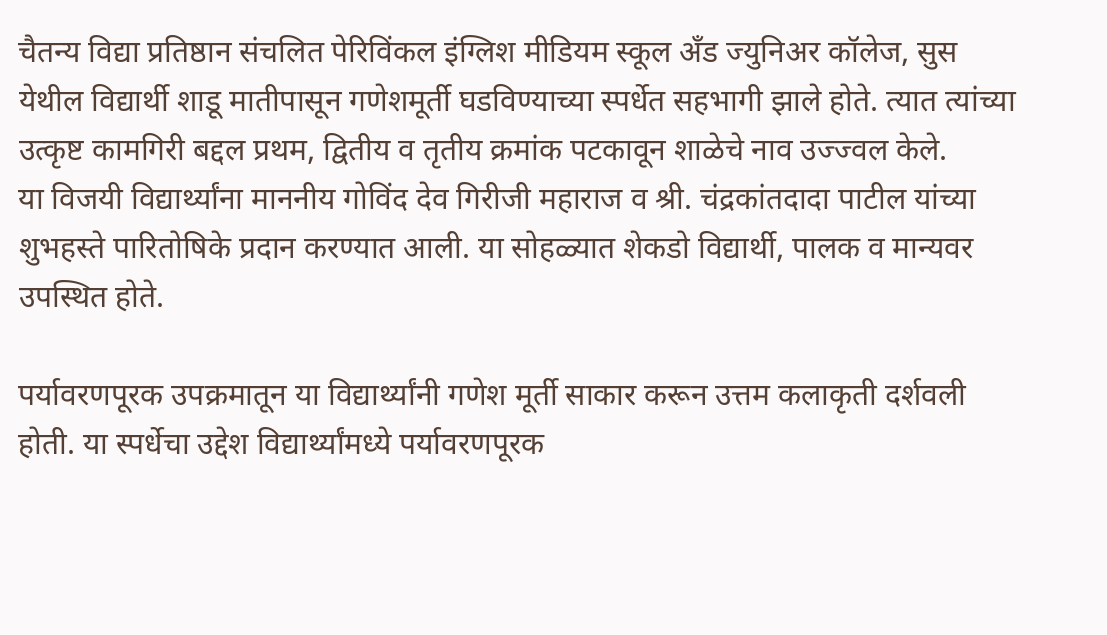चैतन्य विद्या प्रतिष्ठान संचलित पेरिविंकल इंग्लिश मीडियम स्कूल अँड ज्युनिअर कॉलेज, सुस येथील विद्यार्थी शाडू मातीपासून गणेशमूर्ती घडविण्याच्या स्पर्धेत सहभागी झाले होते. त्यात त्यांच्या उत्कृष्ट कामगिरी बद्दल प्रथम, द्वितीय व तृतीय क्रमांक पटकावून शाळेचे नाव उज्ज्वल केले.
या विजयी विद्यार्थ्यांना माननीय गोविंद देव गिरीजी महाराज व श्री. चंद्रकांतदादा पाटील यांच्या शुभहस्ते पारितोषिके प्रदान करण्यात आली. या सोहळ्यात शेकडो विद्यार्थी, पालक व मान्यवर उपस्थित होते.

पर्यावरणपूरक उपक्रमातून या विद्यार्थ्यांनी गणेश मूर्ती साकार करून उत्तम कलाकृती दर्शवली होती. या स्पर्धेचा उद्देश विद्यार्थ्यांमध्ये पर्यावरणपूरक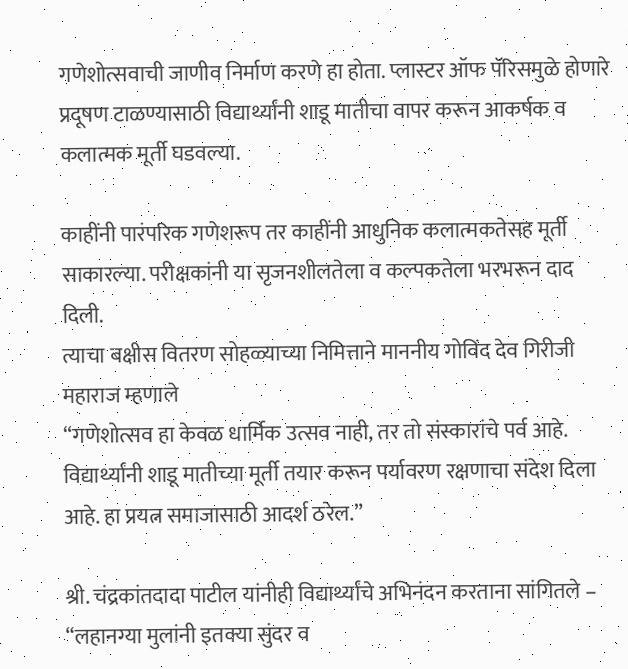गणेशोत्सवाची जाणीव निर्माण करणे हा होता. प्लास्टर ऑफ पॅरिसमुळे होणारे प्रदूषण टाळण्यासाठी विद्यार्थ्यांनी शाडू मातीचा वापर करून आकर्षक व कलात्मक मूर्ती घडवल्या.

काहींनी पारंपरिक गणेशरूप तर काहींनी आधुनिक कलात्मकतेसह मूर्ती साकारल्या. परीक्षकांनी या सृजनशीलतेला व कल्पकतेला भरभरून दाद दिली.
त्याचा बक्षीस वितरण सोहळ्याच्या निमित्ताने माननीय गोविंद देव गिरीजी महाराज म्हणाले
“गणेशोत्सव हा केवळ धार्मिक उत्सव नाही, तर तो संस्कारांचे पर्व आहे. विद्यार्थ्यांनी शाडू मातीच्या मूर्ती तयार करून पर्यावरण रक्षणाचा संदेश दिला आहे. हा प्रयत्न समाजासाठी आदर्श ठरेल.”

श्री. चंद्रकांतदादा पाटील यांनीही विद्यार्थ्यांचे अभिनंदन करताना सांगितले –
“लहानग्या मुलांनी इतक्या सुंदर व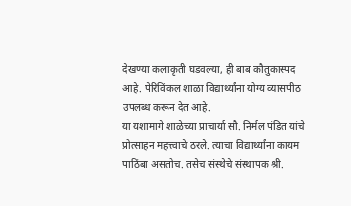देखण्या कलाकृती घडवल्या, ही बाब कौतुकास्पद आहे. पेरिविंकल शाळा विद्यार्थ्यांना योग्य व्यासपीठ उपलब्ध करून देत आहे.
या यशामागे शाळेच्या प्राचार्या सौ. निर्मल पंडित यांचे प्रोत्साहन महत्त्वाचे ठरले. त्याचा विद्यार्थ्यांना कायम पाठिंबा असतोच. तसेच संस्थेचे संस्थापक श्री.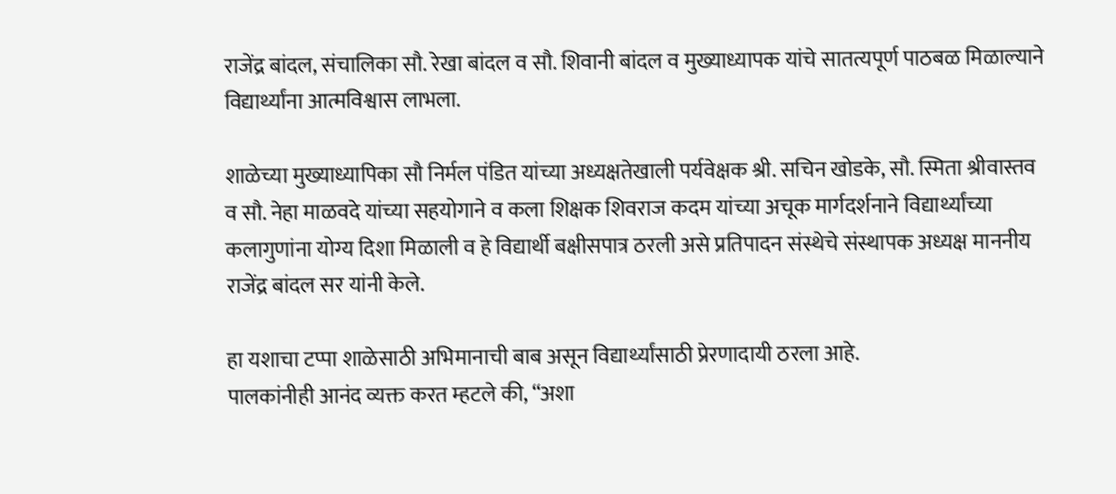राजेंद्र बांदल, संचालिका सौ. रेखा बांदल व सौ. शिवानी बांदल व मुख्याध्यापक यांचे सातत्यपूर्ण पाठबळ मिळाल्याने विद्यार्थ्यांना आत्मविश्वास लाभला.

शाळेच्या मुख्याध्यापिका सौ निर्मल पंडित यांच्या अध्यक्षतेखाली पर्यवेक्षक श्री. सचिन खोडके, सौ. स्मिता श्रीवास्तव व सौ. नेहा माळवदे यांच्या सहयोगाने व कला शिक्षक शिवराज कदम यांच्या अचूक मार्गदर्शनाने विद्यार्थ्यांच्या कलागुणांना योग्य दिशा मिळाली व हे विद्यार्थी बक्षीसपात्र ठरली असे प्रतिपादन संस्थेचे संस्थापक अध्यक्ष माननीय राजेंद्र बांदल सर यांनी केले.

हा यशाचा टप्पा शाळेसाठी अभिमानाची बाब असून विद्यार्थ्यांसाठी प्रेरणादायी ठरला आहे.
पालकांनीही आनंद व्यक्त करत म्हटले की, “अशा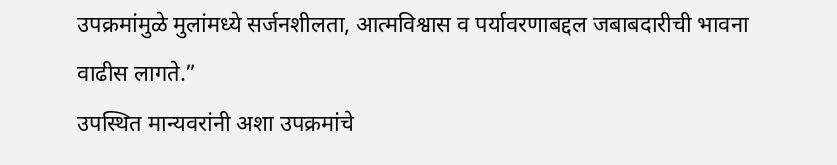उपक्रमांमुळे मुलांमध्ये सर्जनशीलता, आत्मविश्वास व पर्यावरणाबद्दल जबाबदारीची भावना वाढीस लागते.”
उपस्थित मान्यवरांनी अशा उपक्रमांचे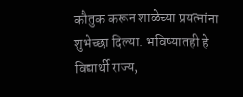कौतुक करून शाळेच्या प्रयत्नांना शुभेच्छा दिल्या. भविष्यातही हे विद्यार्थी राज्य,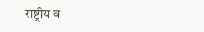राष्ट्रीय व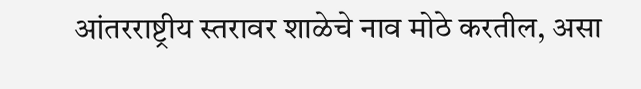आंतरराष्ट्रीय स्तरावर शाळेचे नाव मोठे करतील, असा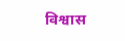विश्वास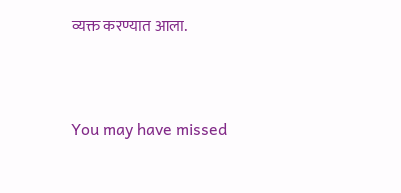व्यक्त करण्यात आला.



You may have missed